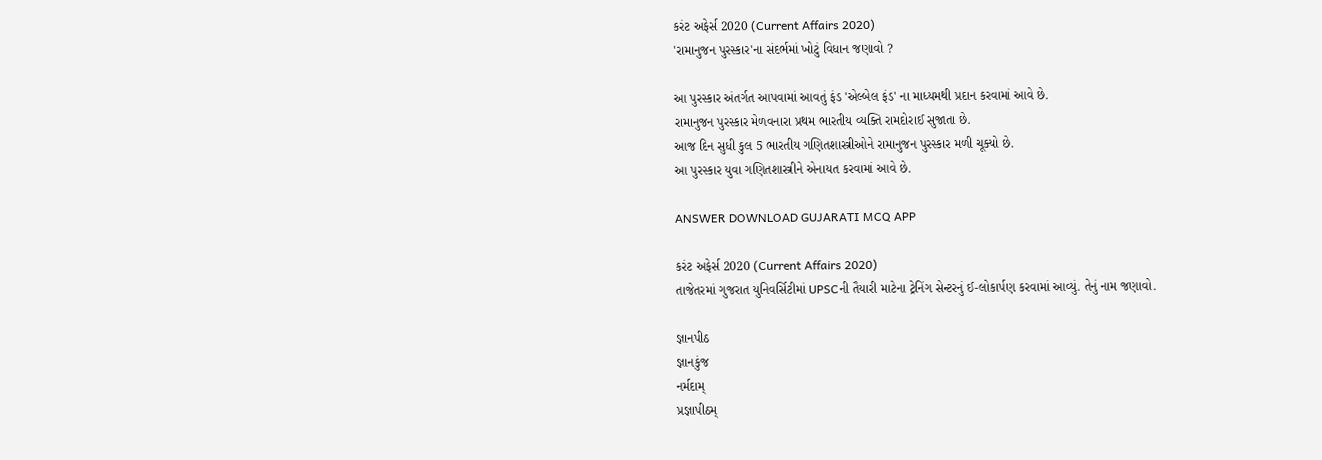કરંટ અફેર્સ 2020 (Current Affairs 2020)
'રામાનુજન પુરસ્કાર'ના સંદર્ભમાં ખોટું વિધાન જણાવો ?

આ પુરસ્કાર અંતર્ગત આપવામાં આવતું ફંડ 'એલ્બેલ ફંડ' ના માધ્યમથી પ્રદાન કરવામાં આવે છે.
રામાનુજન પુરસ્કાર મેળવનારા પ્રથમ ભારતીય વ્યક્તિ રામદોરાઈ સુજાતા છે.
આજ દિન સુધી કુલ 5 ભારતીય ગણિતશાસ્ત્રીઓને રામાનુજન પુરસ્કાર મળી ચૂક્યો છે.
આ પુરસ્કાર યુવા ગણિતશાસ્ત્રીને એનાયત કરવામાં આવે છે.

ANSWER DOWNLOAD GUJARATI MCQ APP

કરંટ અફેર્સ 2020 (Current Affairs 2020)
તાજેતરમાં ગુજરાત યુનિવર્સિટીમાં UPSCની તૈયારી માટેના ટ્રેનિંગ સેન્ટરનું ઈ-લોકાર્પણ કરવામાં આવ્યું. તેનું નામ જણાવો.

જ્ઞાનપીઠ
જ્ઞાનકુંજ
નર્મદામ્
પ્રજ્ઞાપીઠમ્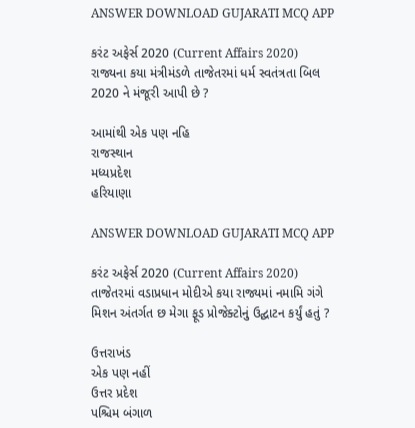ANSWER DOWNLOAD GUJARATI MCQ APP

કરંટ અફેર્સ 2020 (Current Affairs 2020)
રાજ્યના કયા મંત્રીમંડળે તાજેતરમાં ધર્મ સ્વતંત્રતા બિલ 2020 ને મંજૂરી આપી છે ?

આમાંથી એક પણ નહિ
રાજસ્થાન
મધ્યપ્રદેશ
હરિયાણા

ANSWER DOWNLOAD GUJARATI MCQ APP

કરંટ અફેર્સ 2020 (Current Affairs 2020)
તાજેતરમાં વડાપ્રધાન મોદીએ કયા રાજ્યમાં નમામિ ગંગે મિશન અંતર્ગત છ મેગા ફૂડ પ્રોજેક્ટોનું ઉદ્ઘાટન કર્યું હતું ?

ઉત્તરાખંડ
એક પણ નહીં
ઉત્તર પ્રદેશ
પશ્ચિમ બંગાળ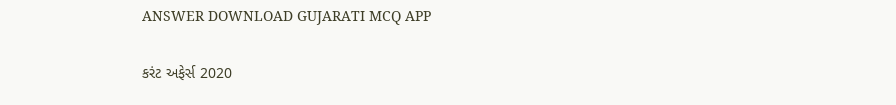ANSWER DOWNLOAD GUJARATI MCQ APP

કરંટ અફેર્સ 2020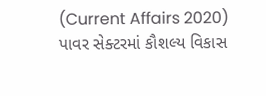(Current Affairs 2020)
પાવર સેક્ટરમાં કૌશલ્ય વિકાસ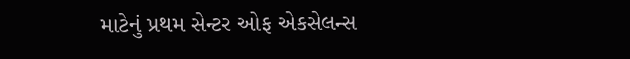માટેનું પ્રથમ સેન્ટર ઓફ એકસેલન્સ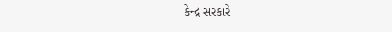કેન્દ્ર સરકારે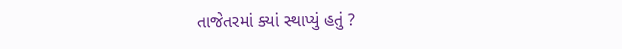તાજેતરમાં ક્યાં સ્થાપ્યું હતું ?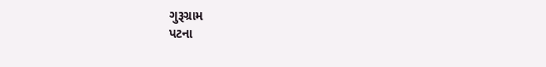ગુરૂગ્રામ
પટના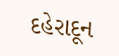દહેરાદૂન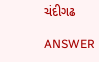ચંદીગઢ

ANSWER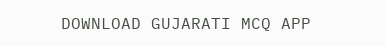DOWNLOAD GUJARATI MCQ APP